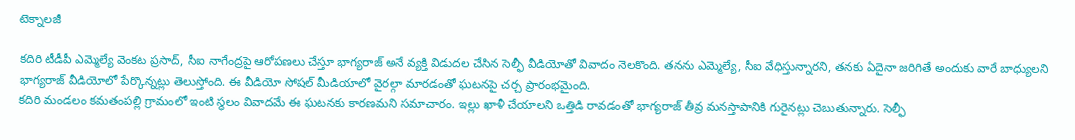టెక్నాలజీ

కదిరి టీడీపీ ఎమ్మెల్యే వెంకట ప్రసాద్, సీఐ నాగేంద్రపై ఆరోపణలు చేస్తూ భాగ్యరాజ్ అనే వ్యక్తి విడుదల చేసిన సెల్ఫీ వీడియోతో వివాదం నెలకొంది. తనను ఎమ్మెల్యే, సీఐ వేధిస్తున్నారని, తనకు ఏదైనా జరిగితే అందుకు వారే బాధ్యులని భాగ్యరాజ్ వీడియోలో పేర్కొన్నట్లు తెలుస్తోంది. ఈ వీడియో సోషల్ మీడియాలో వైరల్గా మారడంతో ఘటనపై చర్చ ప్రారంభమైంది.
కదిరి మండలం కమతంపల్లి గ్రామంలో ఇంటి స్థలం వివాదమే ఈ ఘటనకు కారణమని సమాచారం. ఇల్లు ఖాళీ చేయాలని ఒత్తిడి రావడంతో భాగ్యరాజ్ తీవ్ర మనస్తాపానికి గురైనట్లు చెబుతున్నారు. సెల్ఫీ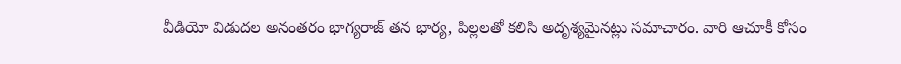వీడియో విడుదల అనంతరం భాగ్యరాజ్ తన భార్య, పిల్లలతో కలిసి అదృశ్యమైనట్లు సమాచారం. వారి ఆచూకీ కోసం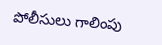పోలీసులు గాలింపు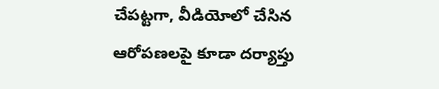చేపట్టగా, వీడియోలో చేసిన ఆరోపణలపై కూడా దర్యాప్తు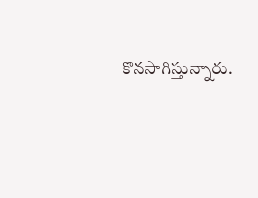కొనసాగిస్తున్నారు.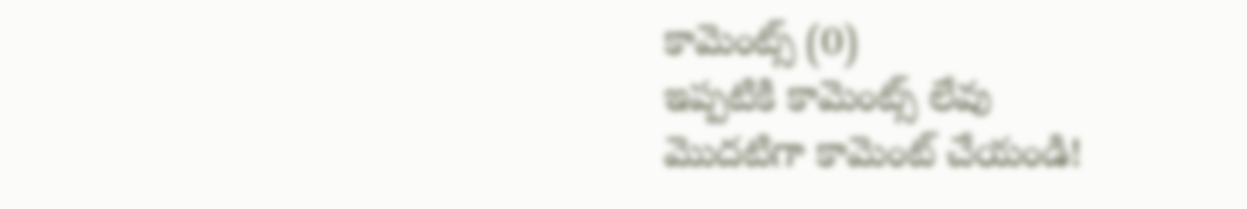కామెంట్స్ (0)
ఇప్పటికి కామెంట్స్ లేవు
మొదటిగా కామెంట్ చేయండి!